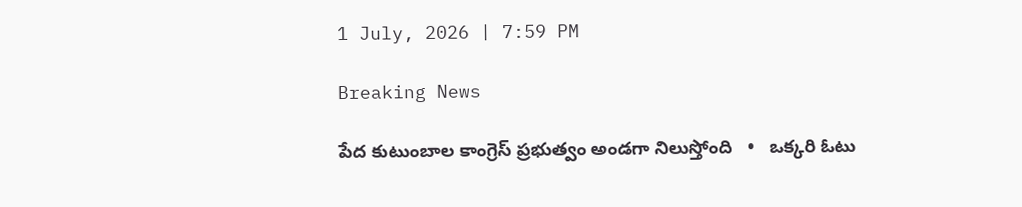1 July, 2026 | 7:59 PM

Breaking News

పేద కుటుంబాల కాంగ్రెస్ ప్రభుత్వం అండగా నిలుస్తోంది   •   ఒక్కరి ఓటు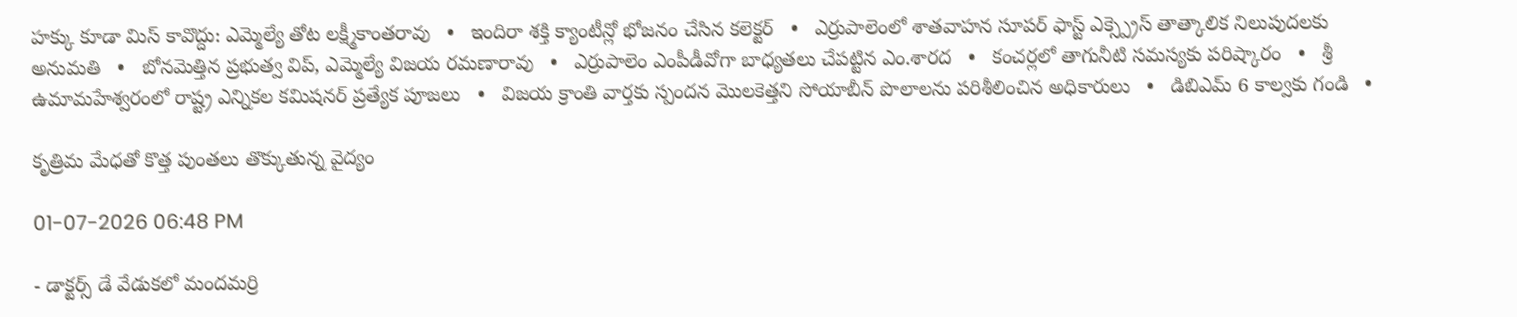హక్కు కూడా మిస్ కావొద్దు: ఎమ్మెల్యే తోట లక్ష్మీకాంతరావు   •   ఇందిరా శక్తి క్యాంటీన్లో భోజనం చేసిన కలెక్టర్   •   ఎర్రుపాలెంలో శాతవాహన సూపర్ ఫాస్ట్ ఎక్స్ప్రెస్ తాత్కాలిక నిలుపుదలకు అనుమతి   •   బోనమెత్తిన ప్రభుత్వ విప్, ఎమ్మెల్యే విజయ రమణారావు   •   ఎర్రుపాలెం ఎంపీడీవోగా బాధ్యతలు చేపట్టిన ఎం.శారద   •   కంచర్లలో తాగునీటి సమస్యకు పరిష్కారం   •   శ్రీ ఉమామహేశ్వరంలో రాష్ట్ర ఎన్నికల కమిషనర్ ప్రత్యేక పూజలు   •   విజయ క్రాంతి వార్తకు స్పందన మొలకెత్తని సోయాబీన్ పొలాలను పరిశీలించిన అధికారులు   •   డిబిఎమ్ 6 కాల్వకు గండి   •

కృత్రిమ మేధతో కొత్త పుంతలు తొక్కుతున్న వైద్యం

01-07-2026 06:48 PM

- డాక్టర్స్ డే వేడుకలో మందమర్రి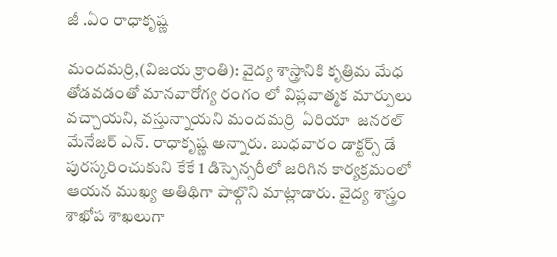జీ .ఏం రాధాకృష్ణ

మందమర్రి,(విజయ క్రాంతి): వైద్య శాస్త్రానికి కృత్రిమ మేధ తోడవడంతో మానవారోగ్య రంగం లో విప్లవాత్మక మార్పులు వచ్చాయని, వస్తున్నాయని మందమర్రి  ఏరియా  జనరల్ మేనేజర్ ఎన్. రాధాకృష్ణ అన్నారు. బుధవారం డాక్టర్స్ డే పురస్కరించుకుని కేకే 1 డిస్పెన్సరీలో జరిగిన కార్యక్రమంలో ఆయన ముఖ్య అతిథిగా పాల్గొని మాట్లాడారు. వైద్య శాస్త్రం శాఖోప శాఖలుగా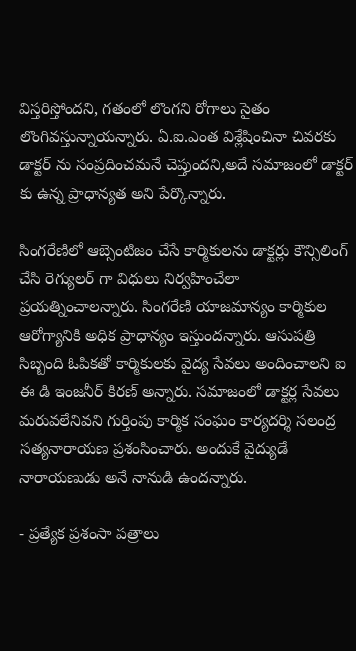విస్తరిస్తోందని, గతంలో లొంగని రోగాలు సైతం లొంగివస్తున్నాయన్నారు. ఏ.ఐ.ఎంత విశ్లేషించినా చివరకు డాక్టర్ ను సంప్రదించమనే చెప్తుందని,అదే సమాజంలో డాక్టర్ కు ఉన్న ప్రాధాన్యత అని పేర్కొన్నారు.

సింగరేణిలో ఆబ్సెంటిజం చేసే కార్మికులను డాక్టర్లు కౌన్సిలింగ్ చేసి రెగ్యులర్ గా విధులు నిర్వహించేలా ప్రయత్నించాలన్నారు. సింగరేణి యాజమాన్యం కార్మికుల ఆరోగ్యానికి అధిక ప్రాధాన్యం ఇస్తుందన్నారు. ఆసుపత్రి సిబ్బంది ఓపికతో కార్మికులకు వైద్య సేవలు అందించాలని ఐ ఈ డి ఇంజనీర్ కిరణ్ అన్నారు. సమాజంలో డాక్టర్ల సేవలు మరువలేనివని గుర్తింపు కార్మిక సంఘం కార్యదర్శి సలంద్ర సత్యనారాయణ ప్రశంసించారు. అందుకే వైద్యుడే నారాయణుడు అనే నానుడి ఉందన్నారు.

- ప్రత్యేక ప్రశంసా పత్రాలు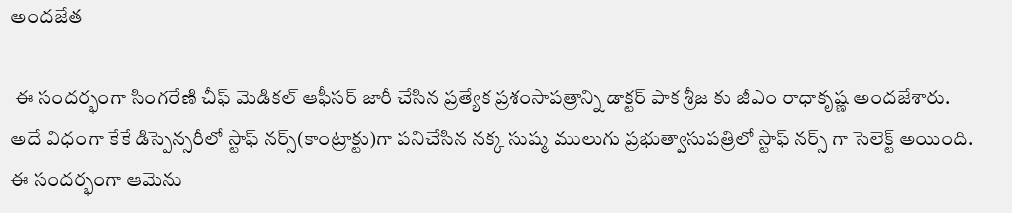అందజేత

 ఈ సందర్భంగా సింగరేణి చీఫ్ మెడికల్ ఆఫీసర్ జారీ చేసిన ప్రత్యేక ప్రశంసాపత్రాన్ని డాక్టర్ పాక శ్రీజ కు జీఎం రాధాకృష్ణ అందజేశారు. అదే విధంగా కేకే డిస్పెన్సరీలో స్టాఫ్ నర్స్(కాంట్రాక్టు)గా పనిచేసిన నక్క సుష్మ ములుగు ప్రభుత్వాసుపత్రిలో స్టాఫ్ నర్స్ గా సెలెక్ట్ అయింది. ఈ సందర్భంగా ఆమెను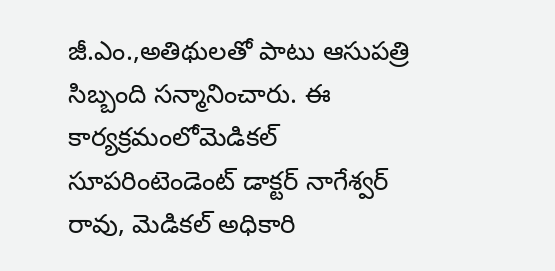జీ.ఎం.,అతిథులతో పాటు ఆసుపత్రి సిబ్బంది సన్మానించారు. ఈ కార్యక్రమంలోమెడికల్ సూపరింటెండెంట్ డాక్టర్ నాగేశ్వర్ రావు, మెడికల్ అధికారి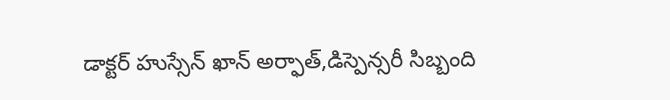డాక్టర్ హుస్సేన్ ఖాన్ అర్ఫాత్,డిస్పెన్సరీ సిబ్బంది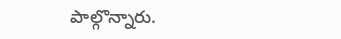పాల్గొన్నారు.